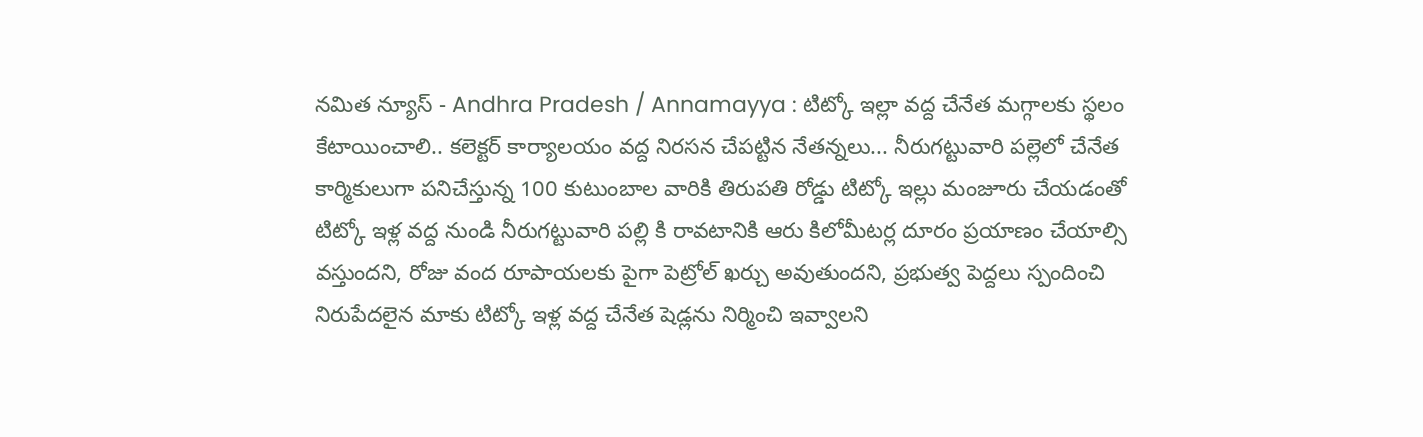నమిత న్యూస్ - Andhra Pradesh / Annamayya : టిట్కో ఇల్లా వద్ద చేనేత మగ్గాలకు స్థలం కేటాయించాలి.. కలెక్టర్ కార్యాలయం వద్ద నిరసన చేపట్టిన నేతన్నలు... నీరుగట్టువారి పల్లెలో చేనేత కార్మికులుగా పనిచేస్తున్న 100 కుటుంబాల వారికి తిరుపతి రోడ్డు టిట్కో ఇల్లు మంజూరు చేయడంతో టిట్కో ఇళ్ల వద్ద నుండి నీరుగట్టువారి పల్లి కి రావటానికి ఆరు కిలోమీటర్ల దూరం ప్రయాణం చేయాల్సి వస్తుందని, రోజు వంద రూపాయలకు పైగా పెట్రోల్ ఖర్చు అవుతుందని, ప్రభుత్వ పెద్దలు స్పందించి నిరుపేదలైన మాకు టిట్కో ఇళ్ల వద్ద చేనేత షెడ్లను నిర్మించి ఇవ్వాలని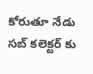కోరుతూ నేడు సబ్ కలెక్టర్ కు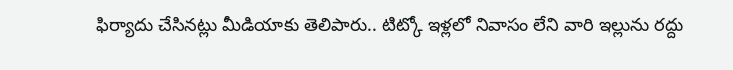ఫిర్యాదు చేసినట్లు మీడియాకు తెలిపారు.. టిట్కో ఇళ్లలో నివాసం లేని వారి ఇల్లును రద్దు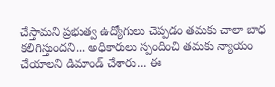చేస్తామని ప్రభుత్వ ఉద్యోగులు చెప్పడం తమకు చాలా బాధ కలిగిస్తుందని... అధికారులు స్పందించి తమకు న్యాయం చేయాలని డిమాండ్ చేశారు... ఈ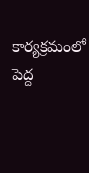కార్యక్రమంలో పెద్ద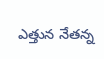ఎత్తున నేతన్న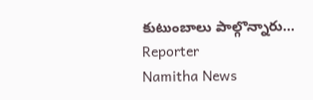కుటుంబాలు పాల్గొన్నారు...
Reporter
Namitha News